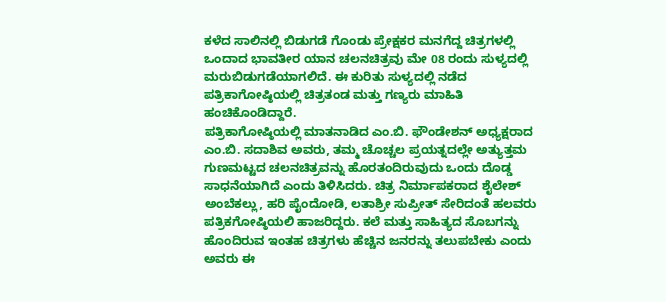ಕಳೆದ ಸಾಲಿನಲ್ಲಿ ಬಿಡುಗಡೆ ಗೊಂಡು ಪ್ರೇಕ್ಷಕರ ಮನಗೆದ್ದ ಚಿತ್ರಗಳಲ್ಲಿ ಒಂದಾದ ಭಾವತೀರ ಯಾನ ಚಲನಚಿತ್ರವು ಮೇ 08 ರಂದು ಸುಳ್ಯದಲ್ಲಿ ಮರುಬಿಡುಗಡೆಯಾಗಲಿದೆ. ಈ ಕುರಿತು ಸುಳ್ಯದಲ್ಲಿ ನಡೆದ ಪತ್ರಿಕಾಗೋಷ್ಠಿಯಲ್ಲಿ ಚಿತ್ರತಂಡ ಮತ್ತು ಗಣ್ಯರು ಮಾಹಿತಿ ಹಂಚಿಕೊಂಡಿದ್ದಾರೆ.
ಪತ್ರಿಕಾಗೋಷ್ಠಿಯಲ್ಲಿ ಮಾತನಾಡಿದ ಎಂ.ಬಿ. ಫೌಂಡೇಶನ್ ಅಧ್ಯಕ್ಷರಾದ ಎಂ.ಬಿ. ಸದಾಶಿವ ಅವರು, ತಮ್ಮ ಚೊಚ್ಚಲ ಪ್ರಯತ್ನದಲ್ಲೇ ಅತ್ಯುತ್ತಮ ಗುಣಮಟ್ಟದ ಚಲನಚಿತ್ರವನ್ನು ಹೊರತಂದಿರುವುದು ಒಂದು ದೊಡ್ಡ ಸಾಧನೆಯಾಗಿದೆ ಎಂದು ತಿಳಿಸಿದರು. ಚಿತ್ರ ನಿರ್ಮಾಪಕರಾದ ಶೈಲೇಶ್ ಅಂಬೆಕಲ್ಲು, ಹರಿ ಪೈಂದೋಡಿ, ಲತಾಶ್ರೀ ಸುಪ್ರೀತ್ ಸೇರಿದಂತೆ ಹಲವರು ಪತ್ರಿಕಗೋಷ್ಠಿಯಲಿ ಹಾಜರಿದ್ದರು. ಕಲೆ ಮತ್ತು ಸಾಹಿತ್ಯದ ಸೊಬಗನ್ನು ಹೊಂದಿರುವ ಇಂತಹ ಚಿತ್ರಗಳು ಹೆಚ್ಚಿನ ಜನರನ್ನು ತಲುಪಬೇಕು ಎಂದು ಅವರು ಈ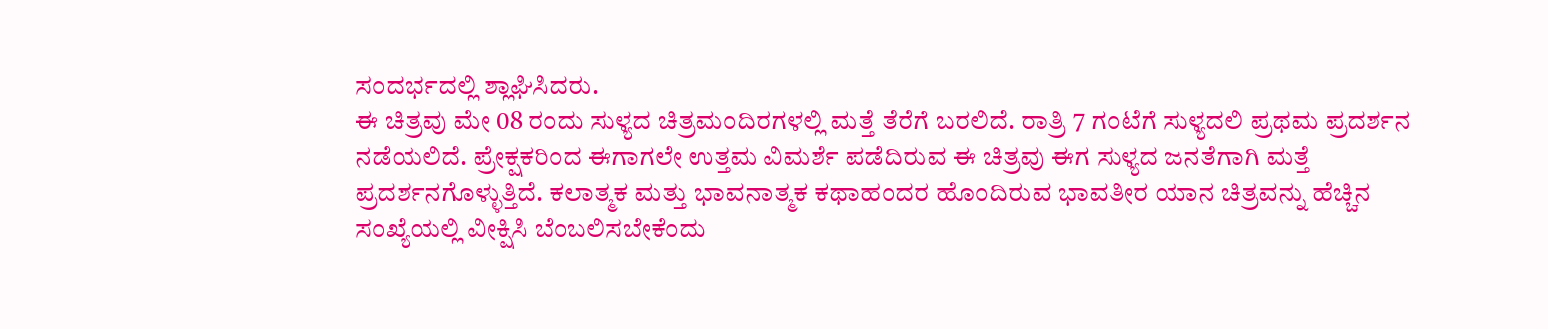ಸಂದರ್ಭದಲ್ಲಿ ಶ್ಲಾಘಿಸಿದರು.
ಈ ಚಿತ್ರವು ಮೇ 08 ರಂದು ಸುಳ್ಯದ ಚಿತ್ರಮಂದಿರಗಳಲ್ಲಿ ಮತ್ತೆ ತೆರೆಗೆ ಬರಲಿದೆ. ರಾತ್ರಿ 7 ಗಂಟೆಗೆ ಸುಳ್ಯದಲಿ ಪ್ರಥಮ ಪ್ರದರ್ಶನ ನಡೆಯಲಿದೆ. ಪ್ರೇಕ್ಷಕರಿಂದ ಈಗಾಗಲೇ ಉತ್ತಮ ವಿಮರ್ಶೆ ಪಡೆದಿರುವ ಈ ಚಿತ್ರವು ಈಗ ಸುಳ್ಯದ ಜನತೆಗಾಗಿ ಮತ್ತೆ ಪ್ರದರ್ಶನಗೊಳ್ಳುತ್ತಿದೆ. ಕಲಾತ್ಮಕ ಮತ್ತು ಭಾವನಾತ್ಮಕ ಕಥಾಹಂದರ ಹೊಂದಿರುವ ಭಾವತೀರ ಯಾನ ಚಿತ್ರವನ್ನು ಹೆಚ್ಚಿನ ಸಂಖ್ಯೆಯಲ್ಲಿ ವೀಕ್ಷಿಸಿ ಬೆಂಬಲಿಸಬೇಕೆಂದು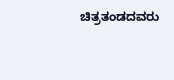ಚಿತ್ರತಂಡದವರು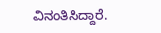ವಿನಂತಿಸಿದ್ದಾರೆ.